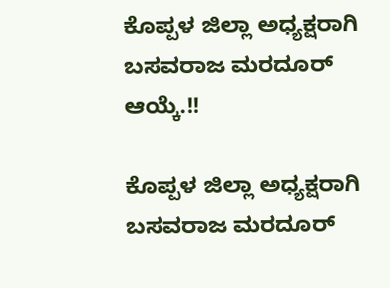ಕೊಪ್ಪಳ ಜಿಲ್ಲಾ ಅಧ್ಯಕ್ಷರಾಗಿ ಬಸವರಾಜ ಮರದೂರ್ ಆಯ್ಕೆ.!!

ಕೊಪ್ಪಳ ಜಿಲ್ಲಾ ಅಧ್ಯಕ್ಷರಾಗಿ ಬಸವರಾಜ ಮರದೂರ್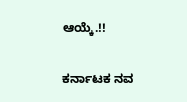ಆಯ್ಕೆ.!!

ಕರ್ನಾಟಕ ನವ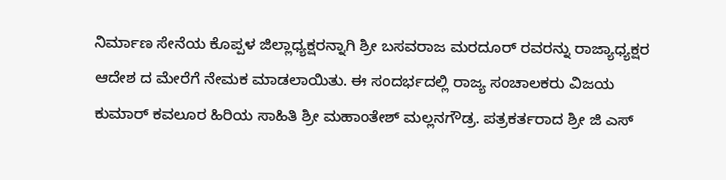ನಿರ್ಮಾಣ ಸೇನೆಯ ಕೊಪ್ಪಳ ಜಿಲ್ಲಾಧ್ಯಕ್ಷರನ್ನಾಗಿ ಶ್ರೀ ಬಸವರಾಜ ಮರದೂರ್ ರವರನ್ನು ರಾಜ್ಯಾಧ್ಯಕ್ಷರ ಆದೇಶ ದ ಮೇರೆಗೆ ನೇಮಕ ಮಾಡಲಾಯಿತು. ಈ ಸಂದರ್ಭದಲ್ಲಿ ರಾಜ್ಯ ಸಂಚಾಲಕರು ವಿಜಯ ಕುಮಾರ್ ಕವಲೂರ ಹಿರಿಯ ಸಾಹಿತಿ ಶ್ರೀ ಮಹಾಂತೇಶ್ ಮಲ್ಲನಗೌಡ್ರ. ಪತ್ರಕರ್ತರಾದ ಶ್ರೀ ಜಿ ಎಸ್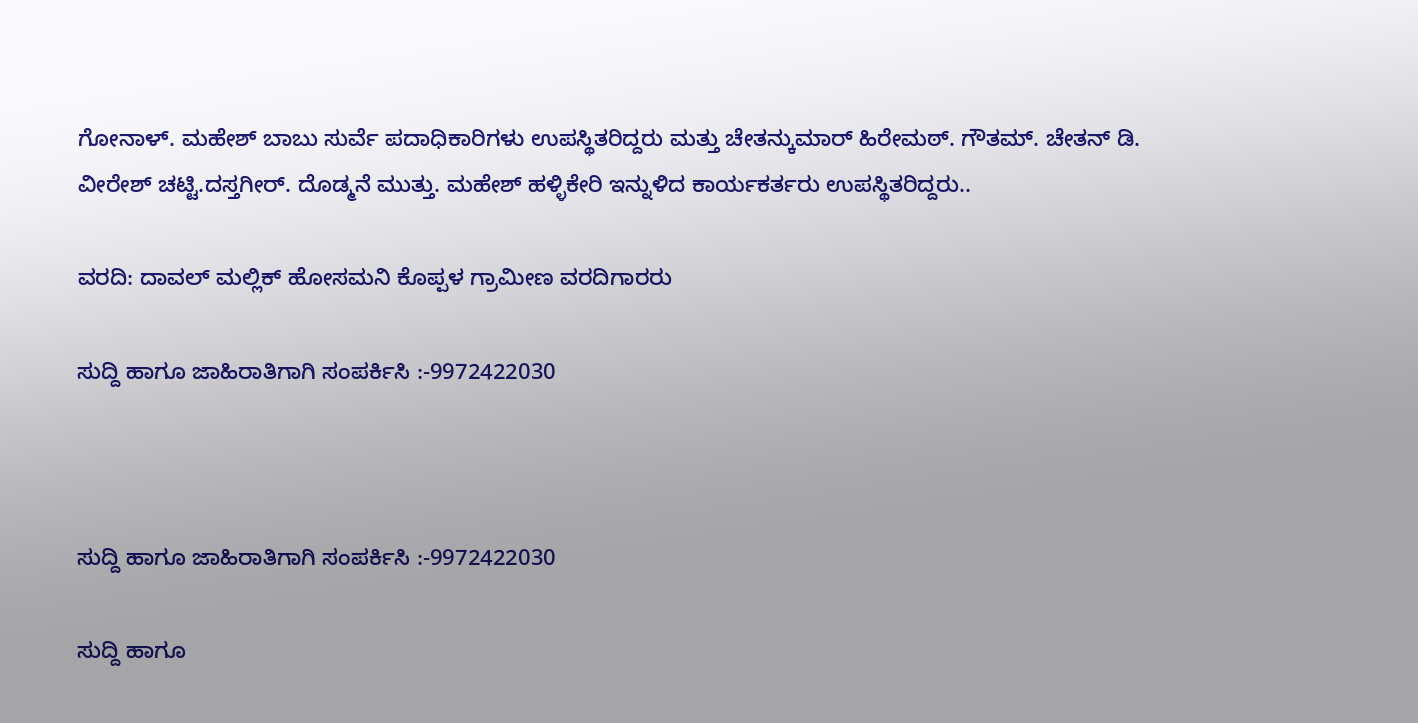ಗೋನಾಳ್. ಮಹೇಶ್ ಬಾಬು ಸುರ್ವೆ ಪದಾಧಿಕಾರಿಗಳು ಉಪಸ್ಥಿತರಿದ್ದರು ಮತ್ತು ಚೇತನ್ಕುಮಾರ್ ಹಿರೇಮಠ್. ಗೌತಮ್. ಚೇತನ್ ಡಿ. ವೀರೇಶ್ ಚಟ್ಟಿ.ದಸ್ತಗೀರ್. ದೊಡ್ಮನೆ ಮುತ್ತು. ಮಹೇಶ್ ಹಳ್ಳಿಕೇರಿ ಇನ್ನುಳಿದ ಕಾರ್ಯಕರ್ತರು ಉಪಸ್ಥಿತರಿದ್ದರು..

ವರದಿ: ದಾವಲ್ ಮಲ್ಲಿಕ್ ಹೋಸಮನಿ ಕೊಪ್ಪಳ ಗ್ರಾಮೀಣ ವರದಿಗಾರರು

ಸುದ್ದಿ ಹಾಗೂ ಜಾಹಿರಾತಿಗಾಗಿ ಸಂಪರ್ಕಿಸಿ :-9972422030



ಸುದ್ದಿ ಹಾಗೂ ಜಾಹಿರಾತಿಗಾಗಿ ಸಂಪರ್ಕಿಸಿ :-9972422030

ಸುದ್ದಿ ಹಾಗೂ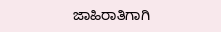ಜಾಹಿರಾತಿಗಾಗಿ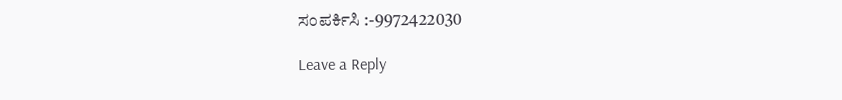ಸಂಪರ್ಕಿಸಿ :-9972422030

Leave a Reply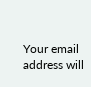Your email address will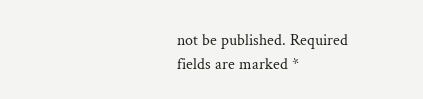not be published. Required fields are marked *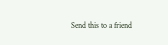Send this to a friend